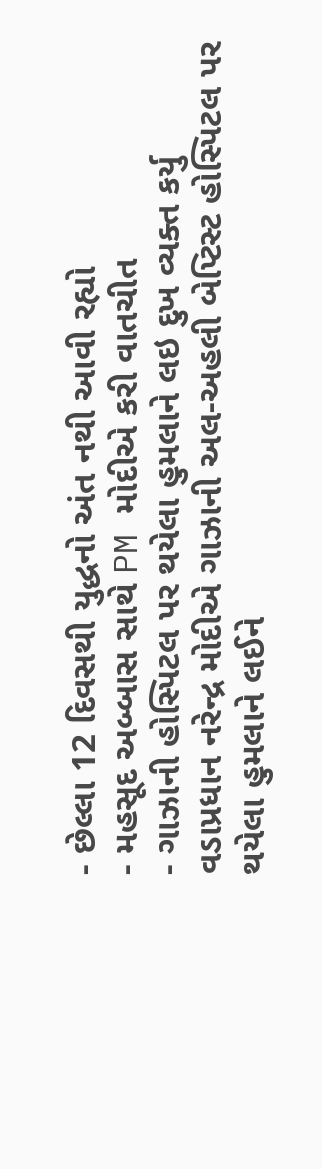- છેલ્લા 12 દિવસથી યુદ્ધનો અંત નથી આવી રહ્યો
- મહસૂદ અબ્બાસ સાથે PM મોદીએ કરી વાતચીત
- ગાઝાની હોસ્પિટલ પર થયેલા હુમલાને લઇ દુખ વ્યક્ત કર્યુ
વડાપ્રધાન નરેન્દ્ર મોદીએ ગાઝાની અલ-અહલી બેપ્ટિસ્ટ હોસ્પિટલ પર થયેલા હુમલાને લઈને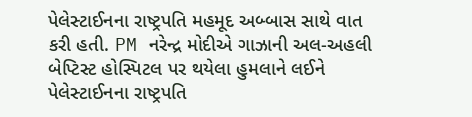પેલેસ્ટાઈનના રાષ્ટ્રપતિ મહમૂદ અબ્બાસ સાથે વાત કરી હતી. PM નરેન્દ્ર મોદીએ ગાઝાની અલ-અહલી બેપ્ટિસ્ટ હોસ્પિટલ પર થયેલા હુમલાને લઈને પેલેસ્ટાઈનના રાષ્ટ્રપતિ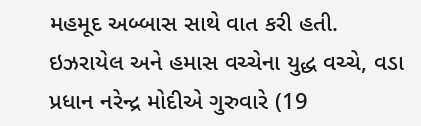મહમૂદ અબ્બાસ સાથે વાત કરી હતી.
ઇઝરાયેલ અને હમાસ વચ્ચેના યુદ્ધ વચ્ચે, વડા પ્રધાન નરેન્દ્ર મોદીએ ગુરુવારે (19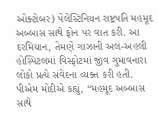ઓક્ટોબર) પેલેસ્ટિનિયન રાષ્ટ્રપતિ મહમૂદ અબ્બાસ સાથે ફોન પર વાત કરી. આ દરમિયાન, તેમણે ગાઝાની અલ-અહલી હોસ્પિટલમાં વિસ્ફોટમાં જીવ ગુમાવનારા લોકો પ્રત્યે સંવેદના વ્યક્ત કરી હતી.
પીએમ મોદીએ કહ્યું, “મહમૂદ અબ્બાસ સાથે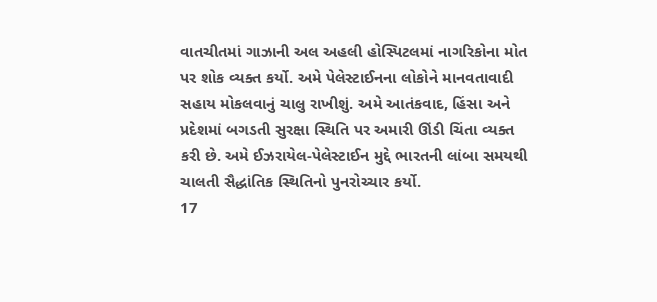વાતચીતમાં ગાઝાની અલ અહલી હોસ્પિટલમાં નાગરિકોના મોત પર શોક વ્યક્ત કર્યો. અમે પેલેસ્ટાઈનના લોકોને માનવતાવાદી સહાય મોકલવાનું ચાલુ રાખીશું. અમે આતંકવાદ, હિંસા અને પ્રદેશમાં બગડતી સુરક્ષા સ્થિતિ પર અમારી ઊંડી ચિંતા વ્યક્ત કરી છે. અમે ઈઝરાયેલ-પેલેસ્ટાઈન મુદ્દે ભારતની લાંબા સમયથી ચાલતી સૈદ્ધાંતિક સ્થિતિનો પુનરોચ્ચાર કર્યો.
17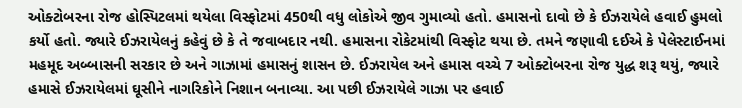ઓક્ટોબરના રોજ હોસ્પિટલમાં થયેલા વિસ્ફોટમાં 450થી વધુ લોકોએ જીવ ગુમાવ્યો હતો. હમાસનો દાવો છે કે ઈઝરાયેલે હવાઈ હુમલો કર્યો હતો. જ્યારે ઈઝરાયેલનું કહેવું છે કે તે જવાબદાર નથી. હમાસના રોકેટમાંથી વિસ્ફોટ થયા છે. તમને જણાવી દઈએ કે પેલેસ્ટાઈનમાં મહમૂદ અબ્બાસની સરકાર છે અને ગાઝામાં હમાસનું શાસન છે. ઈઝરાયેલ અને હમાસ વચ્ચે 7 ઓક્ટોબરના રોજ યુદ્ધ શરૂ થયું, જ્યારે હમાસે ઈઝરાયેલમાં ઘૂસીને નાગરિકોને નિશાન બનાવ્યા. આ પછી ઈઝરાયેલે ગાઝા પર હવાઈ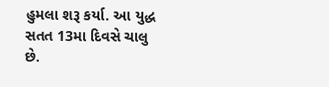હુમલા શરૂ કર્યા. આ યુદ્ધ સતત 13મા દિવસે ચાલુ છે.